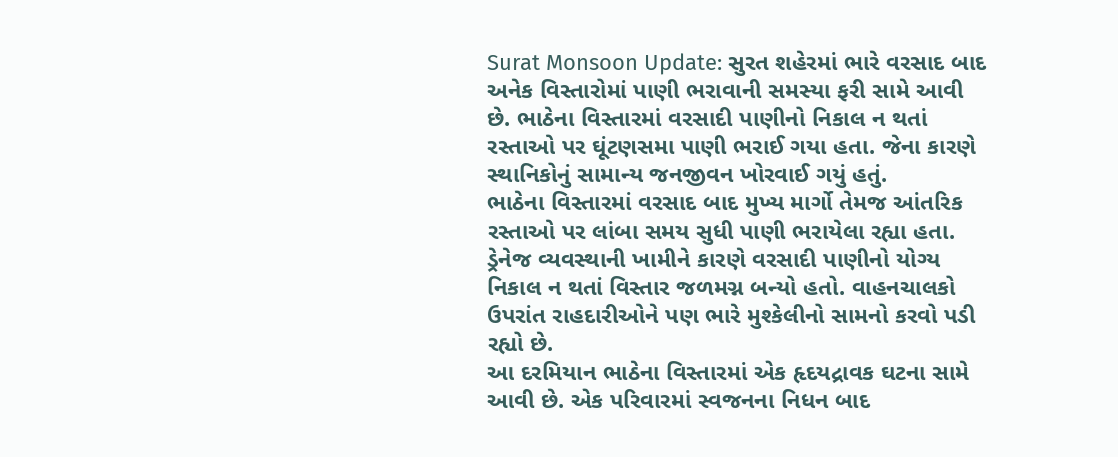Surat Monsoon Update: સુરત શહેરમાં ભારે વરસાદ બાદ અનેક વિસ્તારોમાં પાણી ભરાવાની સમસ્યા ફરી સામે આવી છે. ભાઠેના વિસ્તારમાં વરસાદી પાણીનો નિકાલ ન થતાં રસ્તાઓ પર ઘૂંટણસમા પાણી ભરાઈ ગયા હતા. જેના કારણે સ્થાનિકોનું સામાન્ય જનજીવન ખોરવાઈ ગયું હતું.
ભાઠેના વિસ્તારમાં વરસાદ બાદ મુખ્ય માર્ગો તેમજ આંતરિક રસ્તાઓ પર લાંબા સમય સુધી પાણી ભરાયેલા રહ્યા હતા. ડ્રેનેજ વ્યવસ્થાની ખામીને કારણે વરસાદી પાણીનો યોગ્ય નિકાલ ન થતાં વિસ્તાર જળમગ્ન બન્યો હતો. વાહનચાલકો ઉપરાંત રાહદારીઓને પણ ભારે મુશ્કેલીનો સામનો કરવો પડી રહ્યો છે.
આ દરમિયાન ભાઠેના વિસ્તારમાં એક હૃદયદ્રાવક ઘટના સામે આવી છે. એક પરિવારમાં સ્વજનના નિધન બાદ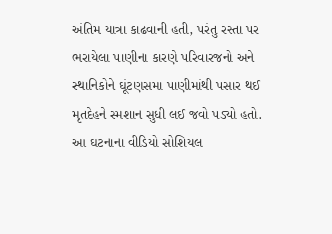અંતિમ યાત્રા કાઢવાની હતી, પરંતુ રસ્તા પર ભરાયેલા પાણીના કારણે પરિવારજનો અને સ્થાનિકોને ઘૂંટણસમા પાણીમાંથી પસાર થઈ મૃતદેહને સ્મશાન સુધી લઈ જવો પડ્યો હતો. આ ઘટનાના વીડિયો સોશિયલ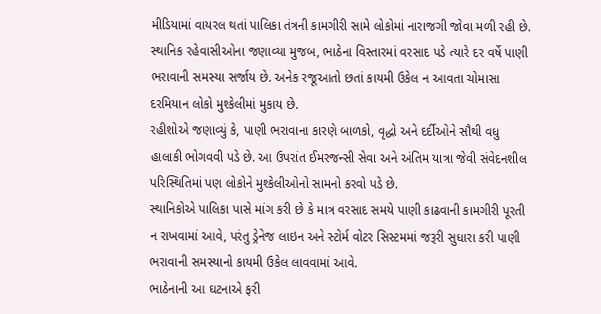મીડિયામાં વાયરલ થતાં પાલિકા તંત્રની કામગીરી સામે લોકોમાં નારાજગી જોવા મળી રહી છે.
સ્થાનિક રહેવાસીઓના જણાવ્યા મુજબ, ભાઠેના વિસ્તારમાં વરસાદ પડે ત્યારે દર વર્ષે પાણી ભરાવાની સમસ્યા સર્જાય છે. અનેક રજૂઆતો છતાં કાયમી ઉકેલ ન આવતા ચોમાસા દરમિયાન લોકો મુશ્કેલીમાં મુકાય છે.
રહીશોએ જણાવ્યું કે, પાણી ભરાવાના કારણે બાળકો, વૃદ્ધો અને દર્દીઓને સૌથી વધુ હાલાકી ભોગવવી પડે છે. આ ઉપરાંત ઈમરજન્સી સેવા અને અંતિમ યાત્રા જેવી સંવેદનશીલ પરિસ્થિતિમાં પણ લોકોને મુશ્કેલીઓનો સામનો કરવો પડે છે.
સ્થાનિકોએ પાલિકા પાસે માંગ કરી છે કે માત્ર વરસાદ સમયે પાણી કાઢવાની કામગીરી પૂરતી ન રાખવામાં આવે, પરંતુ ડ્રેનેજ લાઇન અને સ્ટોર્મ વોટર સિસ્ટમમાં જરૂરી સુધારા કરી પાણી ભરાવાની સમસ્યાનો કાયમી ઉકેલ લાવવામાં આવે.
ભાઠેનાની આ ઘટનાએ ફરી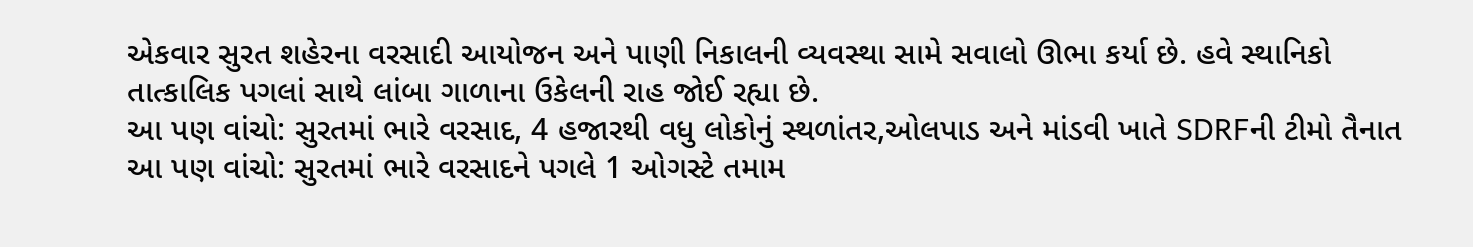એકવાર સુરત શહેરના વરસાદી આયોજન અને પાણી નિકાલની વ્યવસ્થા સામે સવાલો ઊભા કર્યા છે. હવે સ્થાનિકો તાત્કાલિક પગલાં સાથે લાંબા ગાળાના ઉકેલની રાહ જોઈ રહ્યા છે.
આ પણ વાંચો: સુરતમાં ભારે વરસાદ, 4 હજારથી વધુ લોકોનું સ્થળાંતર,ઓલપાડ અને માંડવી ખાતે SDRFની ટીમો તૈનાત
આ પણ વાંચો: સુરતમાં ભારે વરસાદને પગલે 1 ઓગસ્ટે તમામ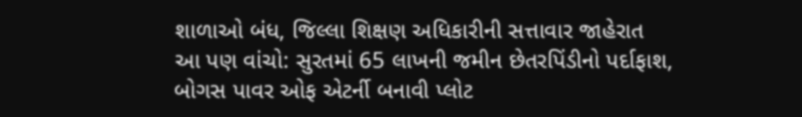શાળાઓ બંધ, જિલ્લા શિક્ષણ અધિકારીની સત્તાવાર જાહેરાત
આ પણ વાંચો: સુરતમાં 65 લાખની જમીન છેતરપિંડીનો પર્દાફાશ, બોગસ પાવર ઓફ એટર્ની બનાવી પ્લોટ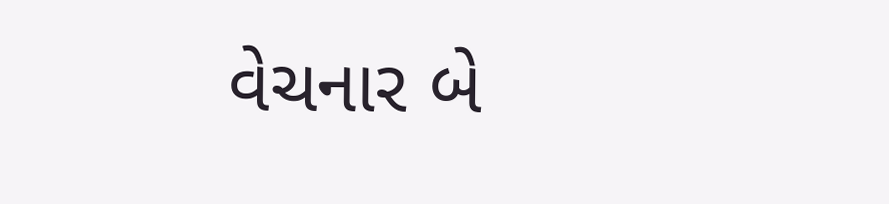વેચનાર બે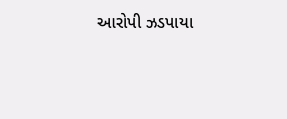આરોપી ઝડપાયા